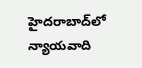హైదరాబాద్‌లో న్యాయవాది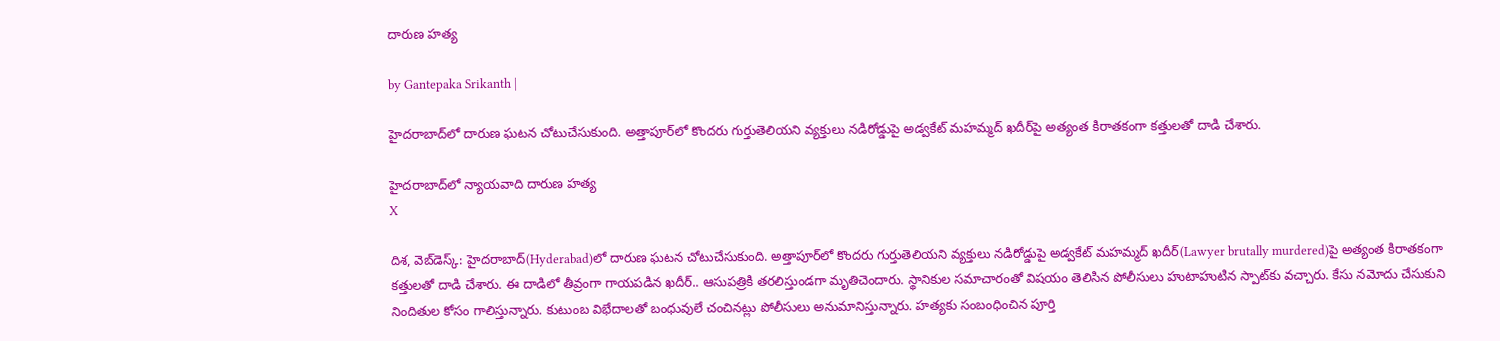దారుణ హత్య

by Gantepaka Srikanth |

హైదరాబాద్‌లో దారుణ ఘటన చోటుచేసుకుంది. అత్తాపూర్‌లో కొందరు గుర్తుతెలియని వ్యక్తులు నడిరోడ్డుపై అడ్వకేట్ మహమ్మద్ ఖదీర్‌పై అత్యంత కిరాతకంగా కత్తులతో దాడి చేశారు.

హైదరాబాద్‌లో న్యాయవాది దారుణ హత్య
X

దిశ, వెబ్‌డెస్క్: హైదరాబాద్‌(Hyderabad)లో దారుణ ఘటన చోటుచేసుకుంది. అత్తాపూర్‌లో కొందరు గుర్తుతెలియని వ్యక్తులు నడిరోడ్డుపై అడ్వకేట్ మహమ్మద్ ఖదీర్‌(Lawyer brutally murdered)పై అత్యంత కిరాతకంగా కత్తులతో దాడి చేశారు. ఈ దాడిలో తీవ్రంగా గాయపడిన ఖదీర్.. ఆసుపత్రికి తరలిస్తుండగా మృతిచెందారు. స్థానికుల సమాచారంతో విషయం తెలిసిన పోలీసులు హుటాహుటిన స్పాట్‌కు వచ్చారు. కేసు నమోదు చేసుకుని నిందితుల కోసం గాలిస్తున్నారు. కుటుంబ విభేదాలతో బంధువులే చంచినట్లు పోలీసులు అనుమానిస్తున్నారు. హత్యకు సంబంధించిన పూర్తి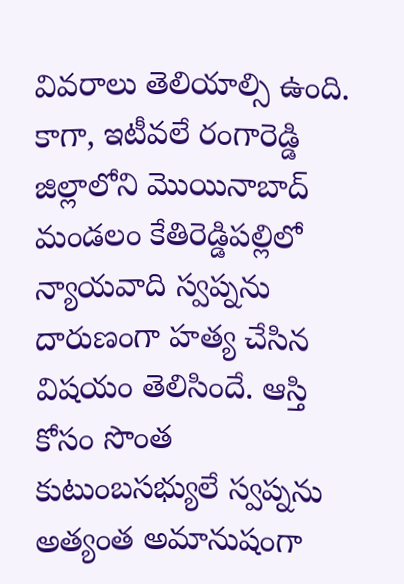వివరాలు తెలియాల్సి ఉంది. కాగా, ఇటీవలే రంగారెడ్డి జిల్లాలోని మొయినాబాద్‌ మండలం కేతిరెడ్డిపల్లిలో న్యాయవాది స్వప్నను దారుణంగా హత్య చేసిన విషయం తెలిసిందే. ఆస్తి కోసం సొంత కుటుంబసభ్యులే స్వప్నను అత్యంత అమానుషంగా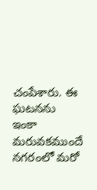చంపేశారు. ఈ ఘటనను ఇంకా మరువకముందే నగరంలో మరో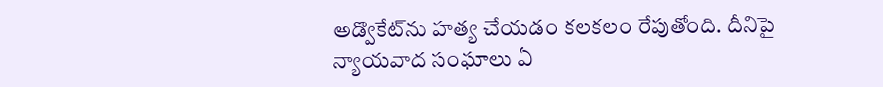అడ్వొకేట్‌ను హత్య చేయడం కలకలం రేపుతోంది. దీనిపై న్యాయవాద సంఘాలు ఏ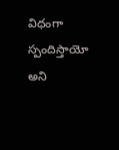విధంగా స్పందిస్తాయో అని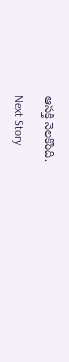ఆసక్తి నెలకొంది.

Next Story